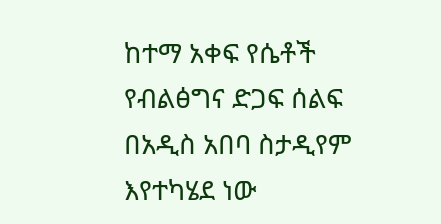ከተማ አቀፍ የሴቶች የብልፅግና ድጋፍ ሰልፍ በአዲስ አበባ ስታዲየም እየተካሄደ ነው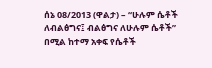ሰኔ 08/2013 (ዋልታ) – “ሁሉም ሴቶች ለብልፅግና፤ ብልፅግና ለሁሉም ሴቶች” በሚል ከተማ አቀፍ የሴቶች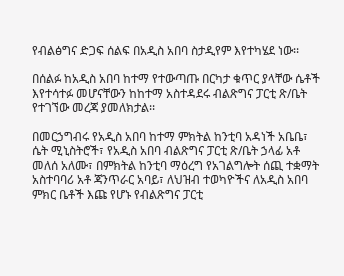የብልፅግና ድጋፍ ሰልፍ በአዲስ አበባ ስታዲየም እየተካሄደ ነው፡፡

በሰልፉ ከአዲስ አበባ ከተማ የተውጣጡ በርካታ ቁጥር ያላቸው ሴቶች እየተሳተፉ መሆናቸውን ከከተማ አስተዳደሩ ብልጽግና ፓርቲ ጽ/ቤት የተገኘው መረጃ ያመለክታል፡፡

በመርኃግብሩ የአዲስ አበባ ከተማ ምክትል ከንቲባ አዳነች አቤቤ፣ ሴት ሚኒስትሮች፣ የአዲስ አበባ ብልጽግና ፓርቲ ጽ/ቤት ኃላፊ አቶ መለሰ አለሙ፣ በምክትል ከንቲባ ማዕረግ የአገልግሎት ሰጪ ተቋማት አስተባባሪ አቶ ጃንጥራር አባይ፣ ለህዝብ ተወካዮችና ለአዲስ አበባ ምክር ቤቶች እጩ የሆኑ የብልጽግና ፓርቲ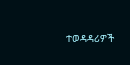ተወዳዳሪዎች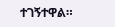ተገኝተዋል።